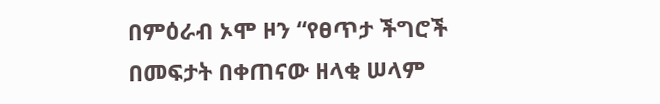በምዕራብ ኦሞ ዞን “የፀጥታ ችግሮች በመፍታት በቀጠናው ዘላቂ ሠላም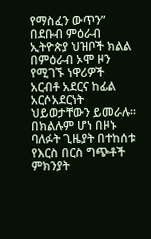የማስፈን ውጥን”
በደቡብ ምዕራብ ኢትዮጵያ ህዝቦች ክልል በምዕራብ ኦሞ ዞን የሚገኙ ነዋሪዎች አርብቶ አደርና ከፊል አርሶአደርነት ህይወታቸውን ይመራሉ፡፡ በክልሉም ሆነ በዞኑ ባለፉት ጊዜያት በተከሰቱ የእርስ በርስ ግጭቶች ምክንያት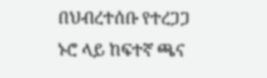በህብረተሰቡ የተረጋጋ ኑሮ ላይ ከፍተኛ ጫና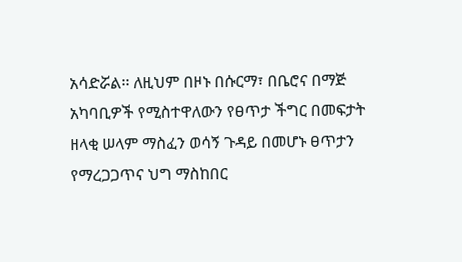አሳድሯል፡፡ ለዚህም በዞኑ በሱርማ፣ በቤሮና በማጅ አካባቢዎች የሚስተዋለውን የፀጥታ ችግር በመፍታት ዘላቂ ሠላም ማስፈን ወሳኝ ጉዳይ በመሆኑ ፀጥታን የማረጋጋጥና ህግ ማስከበር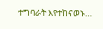ተግባራት እየተከናወኑ…